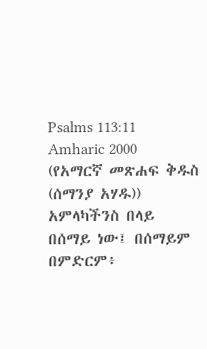Psalms 113:11
Amharic 2000 (የአማርኛ መጽሐፍ ቅዱስ (ሰማንያ አሃዱ))
አምላካችንስ በላይ በሰማይ ነው፤ በሰማይም በምድርም፥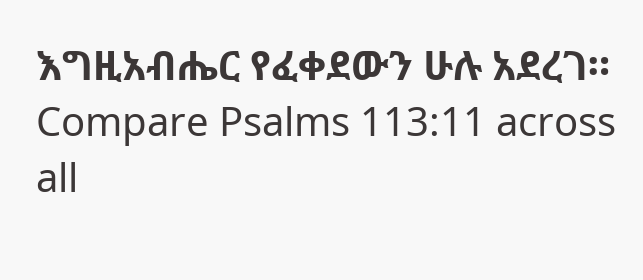እግዚአብሔር የፈቀደውን ሁሉ አደረገ።
Compare Psalms 113:11 across all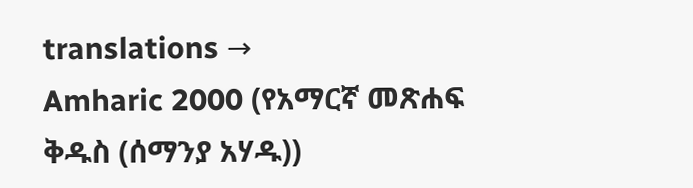translations →
Amharic 2000 (የአማርኛ መጽሐፍ ቅዱስ (ሰማንያ አሃዱ))